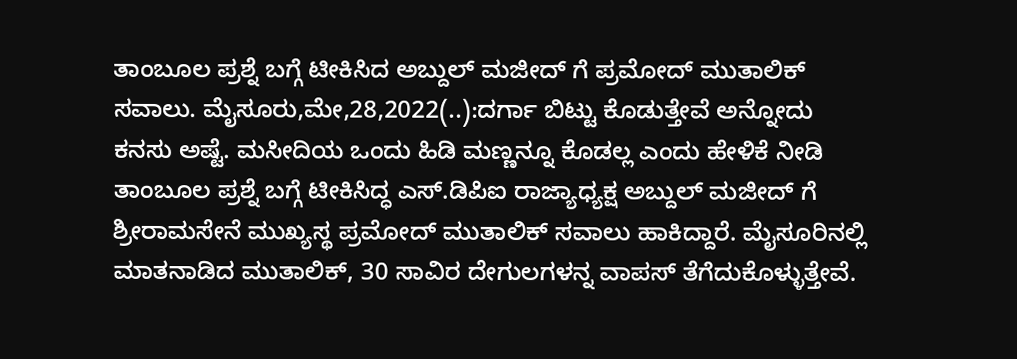ತಾಂಬೂಲ ಪ್ರಶ್ನೆ ಬಗ್ಗೆ ಟೀಕಿಸಿದ ಅಬ್ದುಲ್ ಮಜೀದ್ ಗೆ ಪ್ರಮೋದ್ ಮುತಾಲಿಕ್ ಸವಾಲು. ಮೈಸೂರು,ಮೇ,28,2022(..):ದರ್ಗಾ ಬಿಟ್ಟು ಕೊಡುತ್ತೇವೆ ಅನ್ನೋದು ಕನಸು ಅಷ್ಟೆ. ಮಸೀದಿಯ ಒಂದು ಹಿಡಿ ಮಣ್ಣನ್ನೂ ಕೊಡಲ್ಲ ಎಂದು ಹೇಳಿಕೆ ನೀಡಿ ತಾಂಬೂಲ ಪ್ರಶ್ನೆ ಬಗ್ಗೆ ಟೀಕಿಸಿದ್ಧ ಎಸ್.ಡಿಪಿಐ ರಾಜ್ಯಾಧ್ಯಕ್ಷ ಅಬ್ದುಲ್ ಮಜೀದ್ ಗೆ ಶ್ರೀರಾಮಸೇನೆ ಮುಖ್ಯಸ್ಥ ಪ್ರಮೋದ್ ಮುತಾಲಿಕ್ ಸವಾಲು ಹಾಕಿದ್ದಾರೆ. ಮೈಸೂರಿನಲ್ಲಿ ಮಾತನಾಡಿದ ಮುತಾಲಿಕ್, 30 ಸಾವಿರ ದೇಗುಲಗಳನ್ನ ವಾಪಸ್ ತೆಗೆದುಕೊಳ್ಳುತ್ತೇವೆ.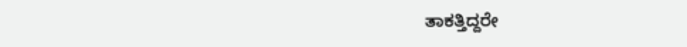ತಾಕತ್ತಿದ್ದರೇ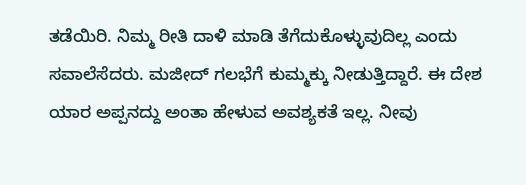ತಡೆಯಿರಿ. ನಿಮ್ಮ ರೀತಿ ದಾಳಿ ಮಾಡಿ ತೆಗೆದುಕೊಳ್ಳುವುದಿಲ್ಲ ಎಂದು ಸವಾಲೆಸೆದರು. ಮಜೀದ್ ಗಲಭೆಗೆ ಕುಮ್ಮಕ್ಕು ನೀಡುತ್ತಿದ್ದಾರೆ. ಈ ದೇಶ ಯಾರ ಅಪ್ಪನದ್ದು ಅಂತಾ ಹೇಳುವ ಅವಶ್ಯಕತೆ ಇಲ್ಲ. ನೀವು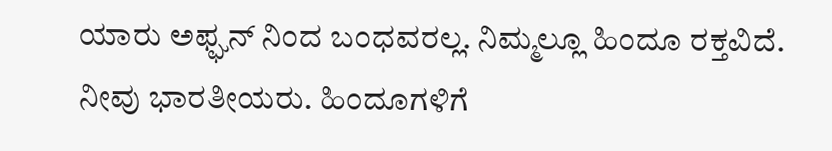ಯಾರು ಅಫ್ಘನ್ ನಿಂದ ಬಂಧವರಲ್ಲ. ನಿಮ್ಮಲ್ಲೂ ಹಿಂದೂ ರಕ್ತವಿದೆ. ನೀವು ಭಾರತೀಯರು. ಹಿಂದೂಗಳಿಗೆ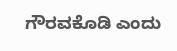ಗೌರವಕೊಡಿ ಎಂದು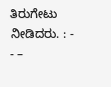ತಿರುಗೇಟು ನೀಡಿದರು. : - - –